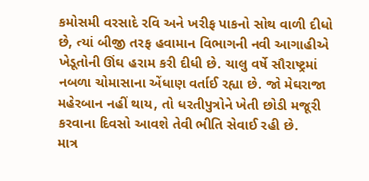કમોસમી વરસાદે રવિ અને ખરીફ પાકનો સોથ વાળી દીધો છે, ત્યાં બીજી તરફ હવામાન વિભાગની નવી આગાહીએ ખેડૂતોની ઊંઘ હરામ કરી દીધી છે. ચાલુ વર્ષે સૌરાષ્ટ્રમાં નબળા ચોમાસાના એંધાણ વર્તાઈ રહ્યા છે. જો મેઘરાજા મહેરબાન નહીં થાય, તો ધરતીપુત્રોને ખેતી છોડી મજૂરી કરવાના દિવસો આવશે તેવી ભીતિ સેવાઈ રહી છે.
માત્ર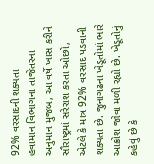92% વરસાદની શક્યતા
હવામાન વિભાગના તાજેતરના અનુમાન મુજબ, આ વર્ષે ખાસ કરીને સૌરાષ્ટ્રમાં સરેરાશ કરતા ઓછો, એટલે કે માત્ર 92% વરસાદ પડવાની શક્યતા છે. જુનાગઢના ખેડૂતોમાં ભારે આક્રોશ જોવા મળી રહ્યો છે. ખેડૂતોનું કહેવું છે કે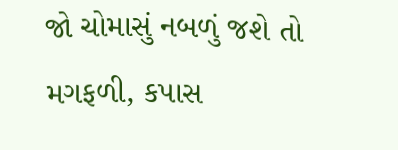જો ચોમાસું નબળું જશે તો મગફળી, કપાસ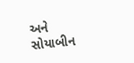અને સોયાબીન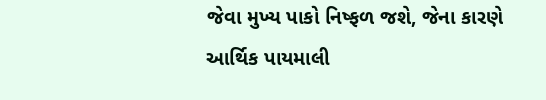જેવા મુખ્ય પાકો નિષ્ફળ જશે, જેના કારણે આર્થિક પાયમાલી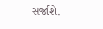સર્જાશે.